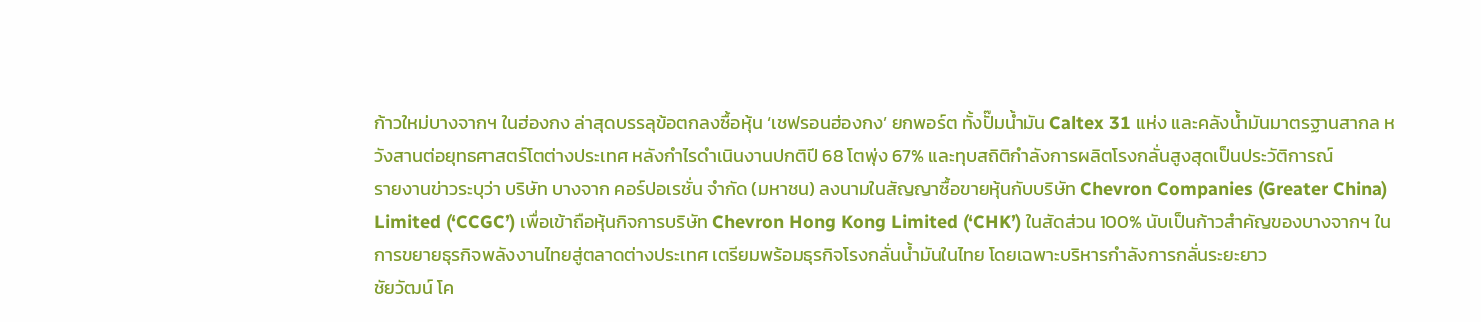ก้าวใหม่บางจากฯ ในฮ่องกง ล่าสุดบรรลุข้อตกลงซื้อหุ้น ‘เชฟรอนฮ่องกง’ ยกพอร์ต ทั้งปั๊มน้ำมัน Caltex 31 แห่ง และคลังน้ำมันมาตรฐานสากล หวังสานต่อยุทธศาสตร์โตต่างประเทศ หลังกำไรดำเนินงานปกติปี 68 โตพุ่ง 67% และทุบสถิติกำลังการผลิตโรงกลั่นสูงสุดเป็นประวัติการณ์
รายงานข่าวระบุว่า บริษัท บางจาก คอร์ปอเรชั่น จำกัด (มหาชน) ลงนามในสัญญาซื้อขายหุ้นกับบริษัท Chevron Companies (Greater China) Limited (‘CCGC’) เพื่อเข้าถือหุ้นกิจการบริษัท Chevron Hong Kong Limited (‘CHK’) ในสัดส่วน 100% นับเป็นก้าวสำคัญของบางจากฯ ในการขยายธุรกิจพลังงานไทยสู่ตลาดต่างประเทศ เตรียมพร้อมธุรกิจโรงกลั่นน้ำมันในไทย โดยเฉพาะบริหารกำลังการกลั่นระยะยาว
ชัยวัฒน์ โค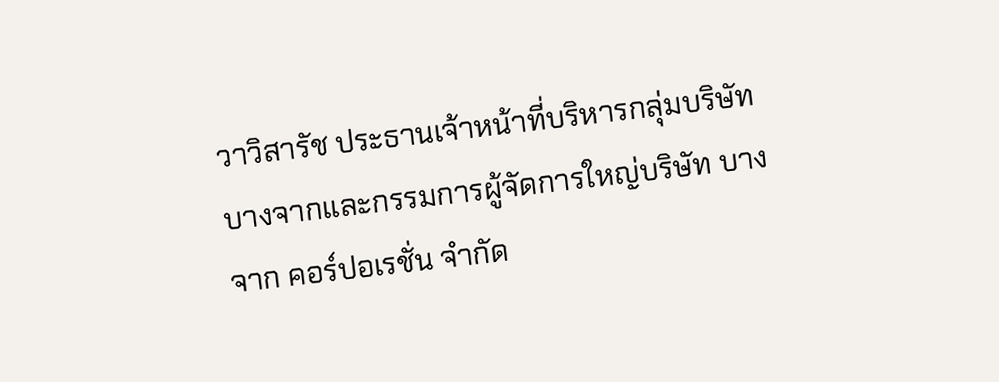วาวิสารัช ประธานเจ้าหน้าที่บริหารกลุ่มบริษัท บางจากและกรรมการผู้จัดการใหญ่บริษัท บางจาก คอร์ปอเรชั่น จำกัด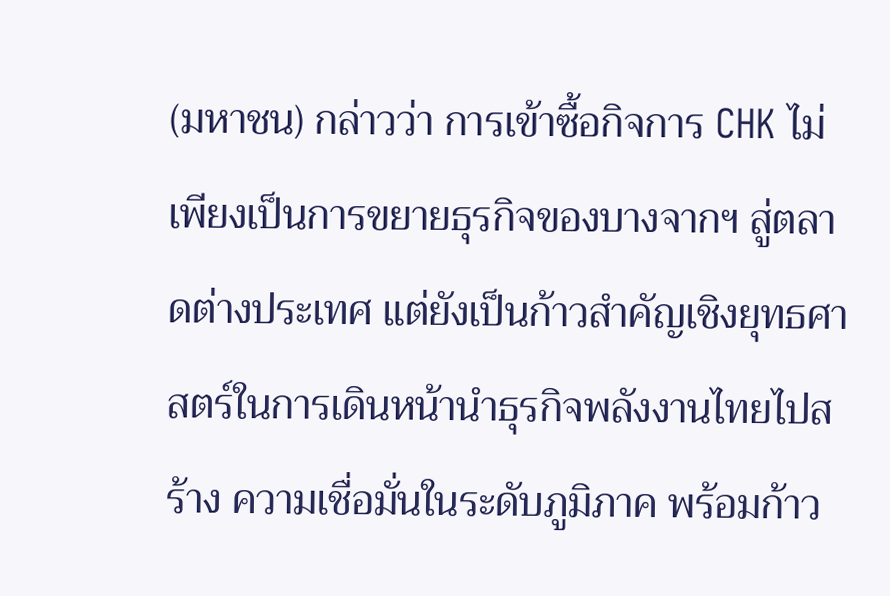(มหาชน) กล่าวว่า การเข้าซื้อกิจการ CHK ไม่เพียงเป็นการขยายธุรกิจของบางจากฯ สู่ตลาดต่างประเทศ แต่ยังเป็นก้าวสำคัญเชิงยุทธศาสตร์ในการเดินหน้านำธุรกิจพลังงานไทยไปสร้าง ความเชื่อมั่นในระดับภูมิภาค พร้อมก้าว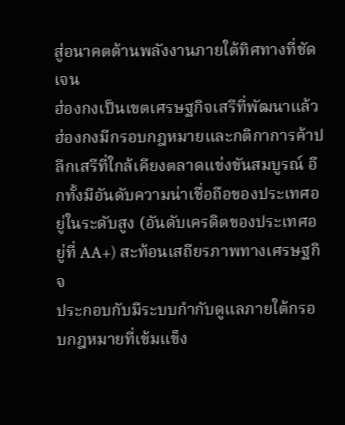สู่อนาคตด้านพลังงานภายใต้ทิศทางที่ชัดเจน
ฮ่องกงเป็นเขตเศรษฐกิจเสรีที่พัฒนาแล้ว
ฮ่องกงมีกรอบกฎหมายและกติกาการค้าปลีกเสรีที่ใกล้เคียงตลาดแข่งขันสมบูรณ์ อีกทั้งมีอันดับความน่าเชื่อถือของประเทศอยู่ในระดับสูง (อันดับเครดิตของประเทศอยู่ที่ AA+) สะท้อนเสถียรภาพทางเศรษฐกิจ
ประกอบกับมีระบบกำกับดูแลภายใต้กรอบกฎหมายที่เข้มแข็ง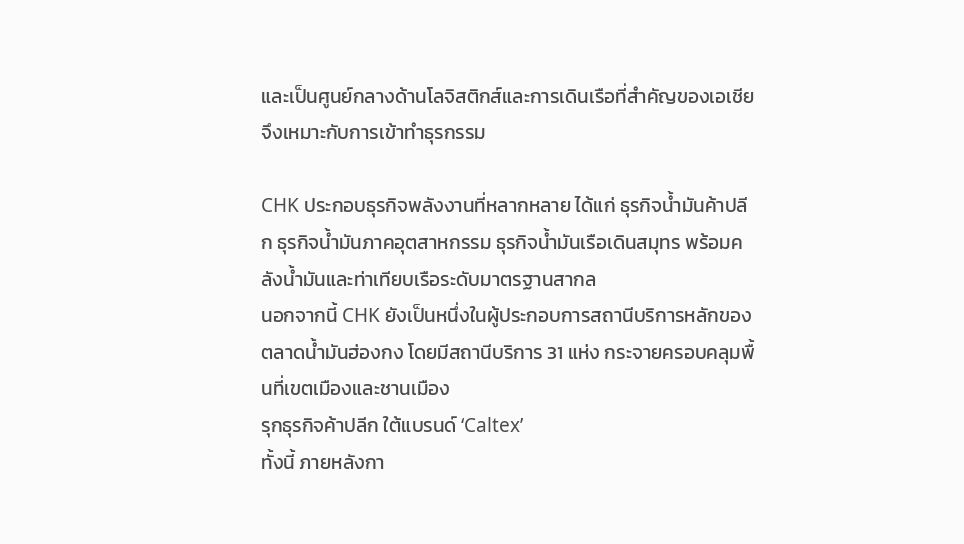และเป็นศูนย์กลางด้านโลจิสติกส์และการเดินเรือที่สำคัญของเอเชีย จึงเหมาะกับการเข้าทำธุรกรรม

CHK ประกอบธุรกิจพลังงานที่หลากหลาย ได้แก่ ธุรกิจน้ำมันค้าปลีก ธุรกิจน้ำมันภาคอุตสาหกรรม ธุรกิจน้ำมันเรือเดินสมุทร พร้อมคลังน้ำมันและท่าเทียบเรือระดับมาตรฐานสากล
นอกจากนี้ CHK ยังเป็นหนึ่งในผู้ประกอบการสถานีบริการหลักของตลาดน้ำมันฮ่องกง โดยมีสถานีบริการ 31 แห่ง กระจายครอบคลุมพื้นที่เขตเมืองและชานเมือง
รุกธุรกิจค้าปลีก ใต้แบรนด์ ‘Caltex’
ทั้งนี้ ภายหลังกา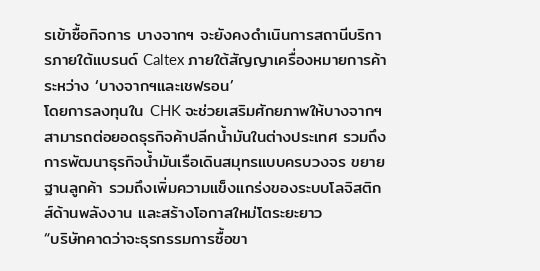รเข้าซื้อกิจการ บางจากฯ จะยังคงดำเนินการสถานีบริการภายใต้แบรนด์ Caltex ภายใต้สัญญาเครื่องหมายการค้าระหว่าง ‘บางจากฯและเชฟรอน’
โดยการลงทุนใน CHK จะช่วยเสริมศักยภาพให้บางจากฯ สามารถต่อยอดธุรกิจค้าปลีกน้ำมันในต่างประเทศ รวมถึงการพัฒนาธุรกิจน้ำมันเรือเดินสมุทรแบบครบวงจร ขยายฐานลูกค้า รวมถึงเพิ่มความแข็งแกร่งของระบบโลจิสติกส์ด้านพลังงาน และสร้างโอกาสใหม่โตระยะยาว
“บริษัทคาดว่าจะธุรกรรมการซื้อขา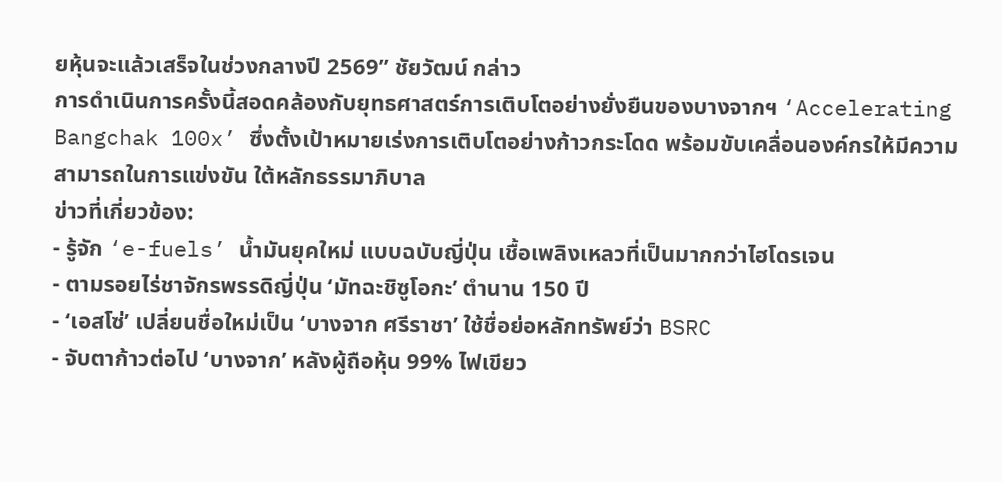ยหุ้นจะแล้วเสร็จในช่วงกลางปี 2569” ชัยวัฒน์ กล่าว
การดำเนินการครั้งนี้สอดคล้องกับยุทธศาสตร์การเติบโตอย่างยั่งยืนของบางจากฯ ‘Accelerating Bangchak 100x’ ซึ่งตั้งเป้าหมายเร่งการเติบโตอย่างก้าวกระโดด พร้อมขับเคลื่อนองค์กรให้มีความสามารถในการแข่งขัน ใต้หลักธรรมาภิบาล
ข่าวที่เกี่ยวข้อง:
- รู้จัก ‘e-fuels’ น้ำมันยุคใหม่ แบบฉบับญี่ปุ่น เชื้อเพลิงเหลวที่เป็นมากกว่าไฮโดรเจน
- ตามรอยไร่ชาจักรพรรดิญี่ปุ่น ‘มัทฉะชิซูโอกะ’ ตำนาน 150 ปี
- ‘เอสโซ่’ เปลี่ยนชื่อใหม่เป็น ‘บางจาก ศรีราชา’ ใช้ชื่อย่อหลักทรัพย์ว่า BSRC
- จับตาก้าวต่อไป ‘บางจาก’ หลังผู้ถือหุ้น 99% ไฟเขียว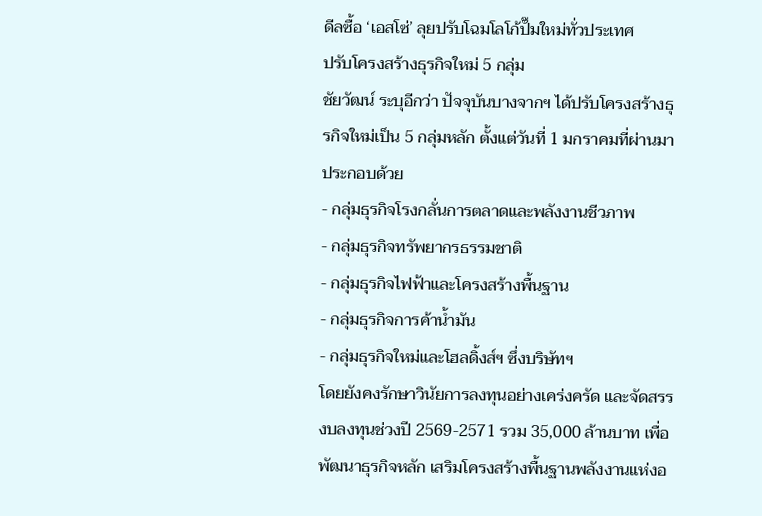ดีลซื้อ ‘เอสโซ่’ ลุยปรับโฉมโลโก้ปั๊มใหม่ทั่วประเทศ
ปรับโครงสร้างธุรกิจใหม่ 5 กลุ่ม
ชัยวัฒน์ ระบุอีกว่า ปัจจุบันบางจากฯ ได้ปรับโครงสร้างธุรกิจใหม่เป็น 5 กลุ่มหลัก ตั้งแต่วันที่ 1 มกราคมที่ผ่านมา ประกอบด้วย
- กลุ่มธุรกิจโรงกลั่นการตลาดและพลังงานชีวภาพ
- กลุ่มธุรกิจทรัพยากรธรรมชาติ
- กลุ่มธุรกิจไฟฟ้าและโครงสร้างพื้นฐาน
- กลุ่มธุรกิจการค้าน้ำมัน
- กลุ่มธุรกิจใหม่และโฮลดิ้งส์ฯ ซึ่งบริษัทฯ
โดยยังคงรักษาวินัยการลงทุนอย่างเคร่งครัด และจัดสรรงบลงทุนช่วงปี 2569-2571 รวม 35,000 ล้านบาท เพื่อพัฒนาธุรกิจหลัก เสริมโครงสร้างพื้นฐานพลังงานแห่งอ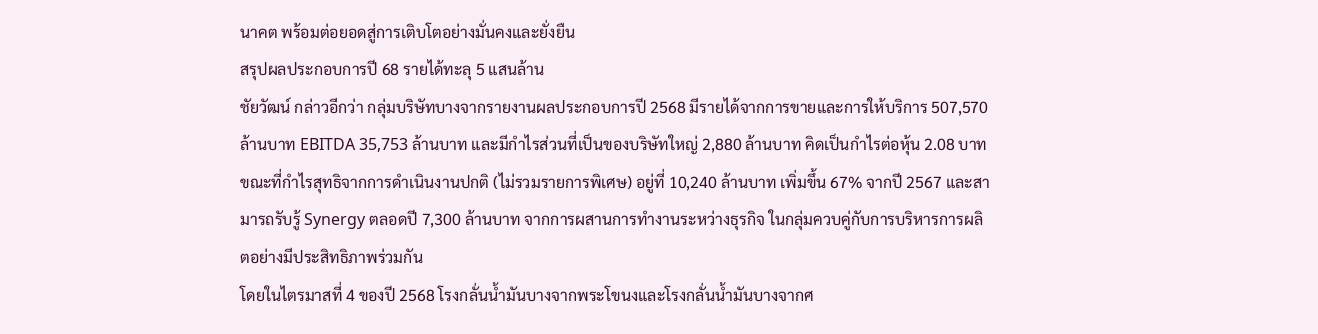นาคต พร้อมต่อยอดสู่การเติบโตอย่างมั่นคงและยั่งยืน
สรุปผลประกอบการปี 68 รายได้ทะลุ 5 แสนล้าน
ชัยวัฒน์ กล่าวอีกว่า กลุ่มบริษัทบางจากรายงานผลประกอบการปี 2568 มีรายได้จากการขายและการให้บริการ 507,570 ล้านบาท EBITDA 35,753 ล้านบาท และมีกำไรส่วนที่เป็นของบริษัทใหญ่ 2,880 ล้านบาท คิดเป็นกำไรต่อหุ้น 2.08 บาท
ขณะที่กำไรสุทธิจากการดำเนินงานปกติ (ไม่รวมรายการพิเศษ) อยู่ที่ 10,240 ล้านบาท เพิ่มขึ้น 67% จากปี 2567 และสามารถรับรู้ Synergy ตลอดปี 7,300 ล้านบาท จากการผสานการทำงานระหว่างธุรกิจ ในกลุ่มควบคู่กับการบริหารการผลิตอย่างมีประสิทธิภาพร่วมกัน
โดยในไตรมาสที่ 4 ของปี 2568 โรงกลั่นน้ำมันบางจากพระโขนงและโรงกลั่นน้ำมันบางจากศ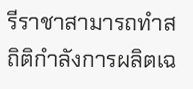รีราชาสามารถทำสถิติกำลังการผลิตเฉ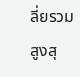ลี่ยรวมสูงสุ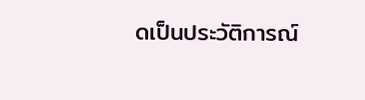ดเป็นประวัติการณ์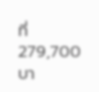ที่ 279,700 บา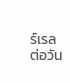ร์เรลต่อวัน